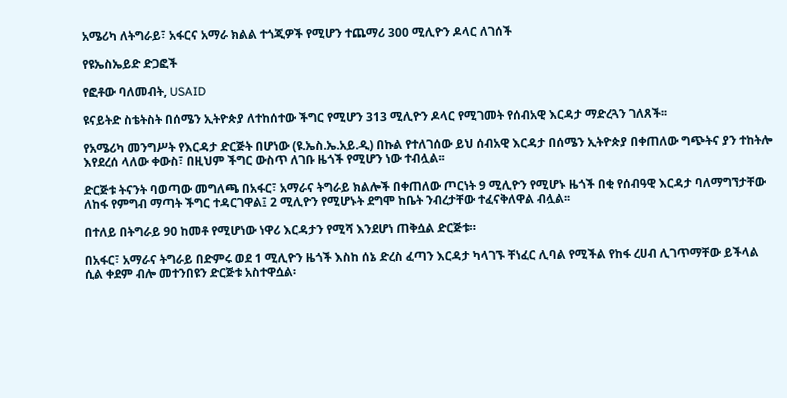አሜሪካ ለትግራይ፣ አፋርና አማራ ክልል ተጎጂዎች የሚሆን ተጨማሪ 300 ሚሊዮን ዶላር ለገሰች

የዩኤስኤይድ ድጋፎች

የፎቶው ባለመብት, USAID

ዩናይትድ ስቴትስት በሰሜን ኢትዮጵያ ለተከሰተው ችግር የሚሆን 313 ሚሊዮን ዶላር የሚገመት የሰብአዊ እርዳታ ማድረጓን ገለጸች፡፡

የአሜሪካ መንግሥት የእርዳታ ድርጅት በሆነው (ዩ.ኤስ.ኤ.አይ.ዲ) በኩል የተለገሰው ይህ ሰብአዊ እርዳታ በሰሜን ኢትዮጵያ በቀጠለው ግጭትና ያን ተከትሎ እየደረሰ ላለው ቀውስ፣ በዚህም ችግር ውስጥ ለገቡ ዜጎች የሚሆን ነው ተብሏል፡፡

ድርጅቱ ትናንት ባወጣው መግለጫ በአፋር፣ አማራና ትግራይ ክልሎች በቀጠለው ጦርነት 9 ሚሊዮን የሚሆኑ ዜጎች በቂ የሰብዓዊ እርዳታ ባለማግኘታቸው ለከፋ የምግብ ማጣት ችግር ተዳርገዋል፤ 2 ሚሊዮን የሚሆኑት ደግሞ ከቤት ንብረታቸው ተፈናቅለዋል ብሏል፡፡

በተለይ በትግራይ 90 ከመቶ የሚሆነው ነዋሪ እርዳታን የሚሻ እንደሆነ ጠቅሷል ድርጅቱ።

በአፋር፣ አማራና ትግራይ በድምሩ ወደ 1 ሚሊዮን ዜጎች እስከ ሰኔ ድረስ ፈጣን እርዳታ ካላገኙ ቸነፈር ሊባል የሚችል የከፋ ረሀብ ሊገጥማቸው ይችላል ሲል ቀደም ብሎ መተንበዩን ድርጅቱ አስተዋሷል፡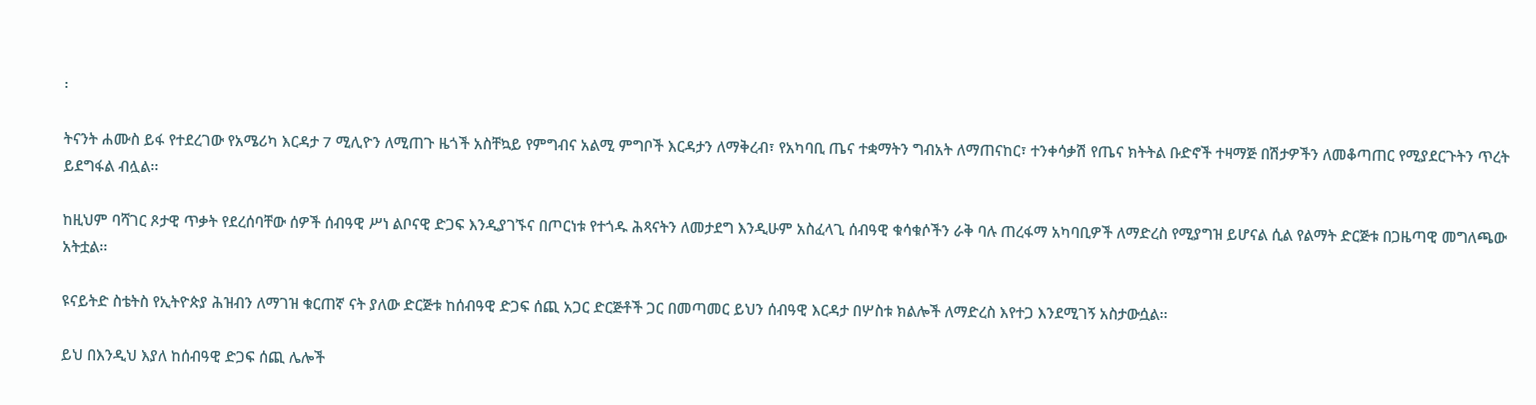፡

ትናንት ሐሙስ ይፋ የተደረገው የአሜሪካ እርዳታ 7 ሚሊዮን ለሚጠጉ ዜጎች አስቸኳይ የምግብና አልሚ ምግቦች እርዳታን ለማቅረብ፣ የአካባቢ ጤና ተቋማትን ግብአት ለማጠናከር፣ ተንቀሳቃሽ የጤና ክትትል ቡድኖች ተዛማጅ በሽታዎችን ለመቆጣጠር የሚያደርጉትን ጥረት ይደግፋል ብሏል፡፡

ከዚህም ባሻገር ጾታዊ ጥቃት የደረሰባቸው ሰዎች ሰብዓዊ ሥነ ልቦናዊ ድጋፍ እንዲያገኙና በጦርነቱ የተጎዱ ሕጻናትን ለመታደግ እንዲሁም አስፈላጊ ሰብዓዊ ቁሳቁሶችን ራቅ ባሉ ጠረፋማ አካባቢዎች ለማድረስ የሚያግዝ ይሆናል ሲል የልማት ድርጅቱ በጋዜጣዊ መግለጫው አትቷል፡፡

ዩናይትድ ስቴትስ የኢትዮጵያ ሕዝብን ለማገዝ ቁርጠኛ ናት ያለው ድርጅቱ ከሰብዓዊ ድጋፍ ሰጪ አጋር ድርጅቶች ጋር በመጣመር ይህን ሰብዓዊ እርዳታ በሦስቱ ክልሎች ለማድረስ እየተጋ እንደሚገኝ አስታውሷል፡፡

ይህ በእንዲህ እያለ ከሰብዓዊ ድጋፍ ሰጪ ሌሎች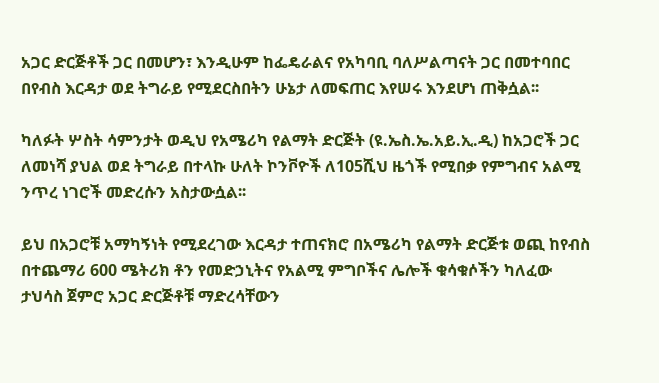አጋር ድርጅቶች ጋር በመሆን፣ እንዲሁም ከፌዴራልና የአካባቢ ባለሥልጣናት ጋር በመተባበር በየብስ እርዳታ ወደ ትግራይ የሚደርስበትን ሁኔታ ለመፍጠር እየሠሩ እንደሆነ ጠቅሷል፡፡

ካለፉት ሦስት ሳምንታት ወዲህ የአሜሪካ የልማት ድርጅት (ዩ.ኤስ.ኤ.አይ.ኢ.ዲ) ከአጋሮች ጋር ለመነሻ ያህል ወደ ትግራይ በተላኩ ሁለት ኮንቮዮች ለ105ሺህ ዜጎች የሚበቃ የምግብና አልሚ ንጥረ ነገሮች መድረሱን አስታውሷል፡፡

ይህ በአጋሮቹ አማካኝነት የሚደረገው እርዳታ ተጠናክሮ በአሜሪካ የልማት ድርጅቱ ወጪ ከየብስ በተጨማሪ 600 ሜትሪክ ቶን የመድኃኒትና የአልሚ ምግቦችና ሌሎች ቁሳቁሶችን ካለፈው ታህሳስ ጀምሮ አጋር ድርጅቶቹ ማድረሳቸውን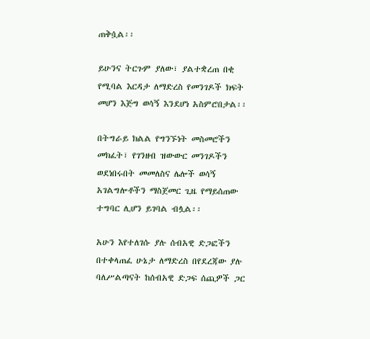ጠቅሷል፡፡

ይሁንና ትርጉም ያለው፣ ያልተቋረጠ በቂ የሚባል እርዳታ ለማድረስ የመንገዶች ክፍት መሆን እጅግ ወሳኝ እንደሆነ አስምሮበታል፡፡

በትግራይ ክልል የግንኙነት መስመሮችን መክፈት፣ የገንዘብ ዝውውር መንገዶችን ወደነበሩበት መመለስና ሌሎች ወሳኝ አገልግሎቶችን ማስጀመር ጊዜ የማይሰጠው ተግባር ሊሆን ይገባል ብሏል፡፡

አሁን እየተለገሱ ያሉ ሰብአዊ ድጋፎችን በተቀላጠፈ ሁኔታ ለማድረስ በየደረጃው ያሉ ባለሥልጣናት ከሰብአዊ ድጋፍ ሰጪዎች ጋር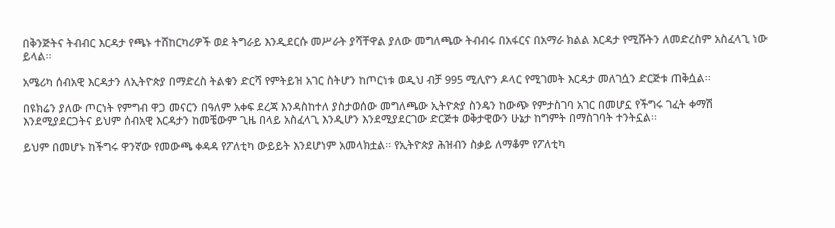በቅንጅትና ትብብር እርዳታ የጫኑ ተሸከርካሪዎች ወደ ትግራይ እንዲደርሱ መሥራት ያሻቸዋል ያለው መግለጫው ትብብሩ በአፋርና በአማራ ክልል እርዳታ የሚሹትን ለመድረስም አስፈላጊ ነው ይላል፡፡

አሜሪካ ሰብአዊ እርዳታን ለኢትዮጵያ በማድረስ ትልቁን ድርሻ የምትይዝ አገር ስትሆን ከጦርነቱ ወዲህ ብቻ 995 ሚሊዮን ዶላር የሚገመት እርዳታ መለገሷን ድርጅቱ ጠቅሷል፡፡

በዩክሬን ያለው ጦርነት የምግብ ዋጋ መናርን በዓለም አቀፍ ደረጃ እንዳስከተለ ያስታወሰው መግለጫው ኢትዮጵያ ስንዴን ከውጭ የምታስገባ አገር በመሆኗ የችግሩ ገፈት ቀማሽ እንደሚያደርጋትና ይህም ሰብአዊ እርዳታን ከመቼውም ጊዜ በላይ አስፈላጊ እንዲሆን እንደሚያደርገው ድርጅቱ ወቅታዊውን ሁኔታ ከግምት በማስገባት ተንትኗል፡፡

ይህም በመሆኑ ከችግሩ ዋንኛው የመውጫ ቀዳዳ የፖለቲካ ውይይት እንደሆነም አመላክቷል፡፡ የኢትዮጵያ ሕዝብን ስቃይ ለማቆም የፖለቲካ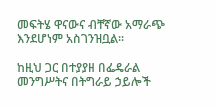መፍትሄ ዋናውና ብቸኛው አማራጭ እንደሆነም አስገንዝቧል፡፡

ከዚህ ጋር በተያያዘ በፌዴራል መንግሥትና በትግራይ ኃይሎች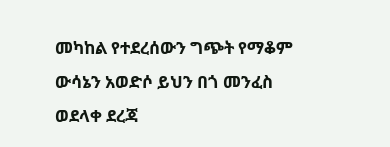መካከል የተደረሰውን ግጭት የማቆም ውሳኔን አወድሶ ይህን በጎ መንፈስ ወደላቀ ደረጃ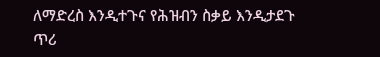ለማድረስ እንዲተጉና የሕዝብን ስቃይ እንዲታደጉ ጥሪ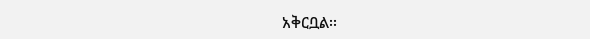አቅርቧል፡፡